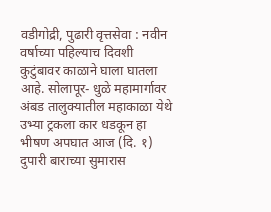वडीगोद्री, पुढारी वृत्तसेवा : नवीन वर्षाच्या पहिल्याच दिवशी कुटुंबावर काळाने घाला घातला आहे. सोलापूर- धुळे महामार्गावर अंबड तालुक्यातील महाकाळा येथे उभ्या ट्रकला कार धडकून हा भीषण अपघात आज (दि. १) दुपारी बाराच्या सुमारास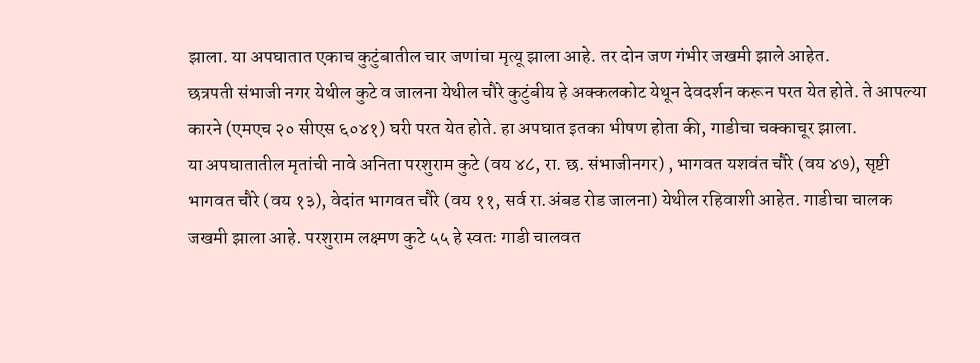झाला. या अपघातात एकाच कुटुंबातील चार जणांचा मृत्यू झाला आहे. तर दोन जण गंभीर जखमी झाले आहेत.
छत्रपती संभाजी नगर येथील कुटे व जालना येथील चौरे कुटुंबीय हे अक्कलकोट येथून देवदर्शन करून परत येत होते. ते आपल्या कारने (एमएच २० सीएस ६०४१) घरी परत येत होते. हा अपघात इतका भीषण होता की, गाडीचा चक्काचूर झाला.
या अपघातातील मृतांची नावे अनिता परशुराम कुटे (वय ४८, रा. छ. संभाजीनगर) , भागवत यशवंत चौरे (वय ४७), सृष्टी भागवत चौरे (वय १३), वेदांत भागवत चौरे (वय ११, सर्व रा.अंबड रोड जालना) येथील रहिवाशी आहेत. गाडीचा चालक जखमी झाला आहे. परशुराम लक्ष्मण कुटे ५५ हे स्वतः गाडी चालवत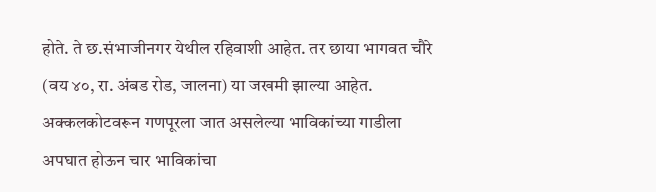होते. ते छ.संभाजीनगर येथील रहिवाशी आहेत. तर छाया भागवत चौरे (वय ४०, रा. अंबड रोड, जालना) या जखमी झाल्या आहेत.
अक्कलकोटवरून गणपूरला जात असलेल्या भाविकांच्या गाडीला अपघात होऊन चार भाविकांचा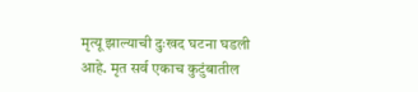मृत्यू झाल्याची दुःखद घटना घडली आहे. मृत सर्व एकाच कुटुंबातील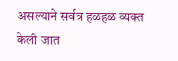असल्याने सर्वत्र हळहळ व्यक्त केली जात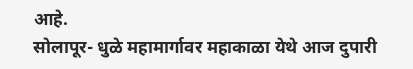आहे.
सोलापूर- धुळे महामार्गावर महाकाळा येथे आज दुपारी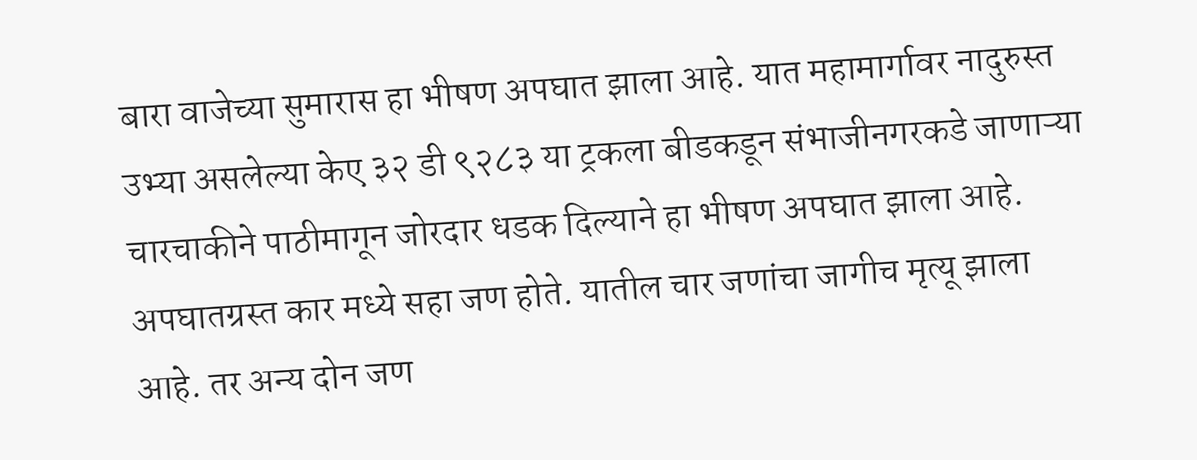बारा वाजेच्या सुमारास हा भीषण अपघात झाला आहे. यात महामार्गावर नादुरुस्त उभ्या असलेल्या केए ३२ डी ९२८३ या ट्रकला बीडकडून संभाजीनगरकडे जाणाऱ्या चारचाकीने पाठीमागून जोरदार धडक दिल्याने हा भीषण अपघात झाला आहे. अपघातग्रस्त कार मध्ये सहा जण होते. यातील चार जणांचा जागीच मृत्यू झाला आहे. तर अन्य दोन जण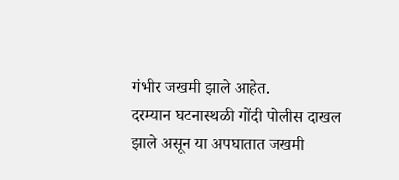गंभीर जखमी झाले आहेत.
दरम्यान घटनास्थळी गोंदी पोलीस दाखल झाले असून या अपघातात जखमी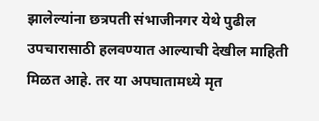झालेल्यांना छत्रपती संभाजीनगर येथे पुढील उपचारासाठी हलवण्यात आल्याची देखील माहिती मिळत आहे. तर या अपघातामध्ये मृत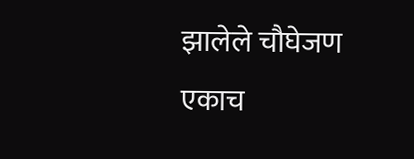झालेले चौघेजण एकाच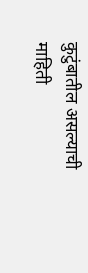कुटुंबातील असल्याची माहिती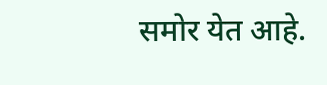समोर येत आहे.